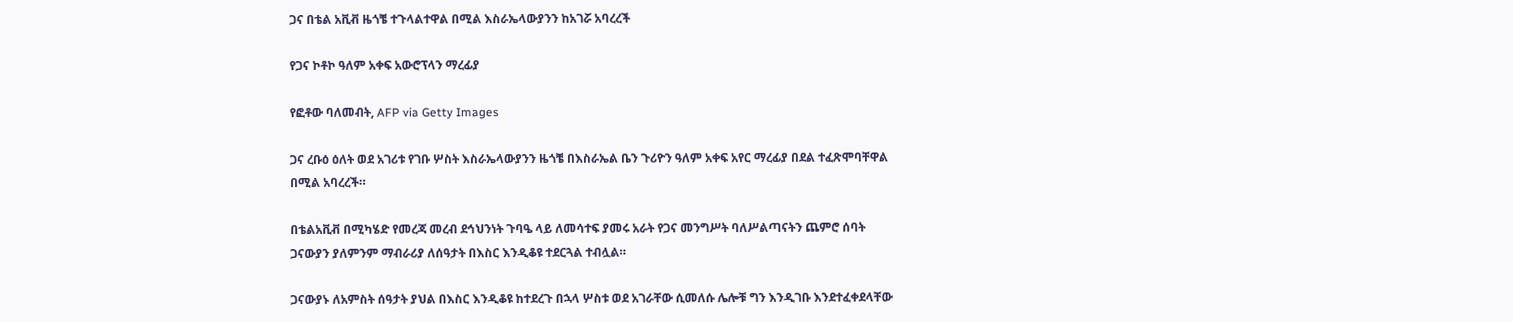ጋና በቴል አቪቭ ዜጎቼ ተጉላልተዋል በሚል እስራኤላውያንን ከአገሯ አባረረች

የጋና ኮቶኮ ዓለም አቀፍ አውሮፕላን ማረፊያ

የፎቶው ባለመብት, AFP via Getty Images

ጋና ረቡዕ ዕለት ወደ አገሪቱ የገቡ ሦስት እስራኤላውያንን ዜጎቼ በእስራኤል ቤን ጉሪዮን ዓለም አቀፍ አየር ማረፊያ በደል ተፈጽሞባቸዋል በሚል አባረረች።

በቴልአቪቭ በሚካሄድ የመረጃ መረብ ደኅህንነት ጉባዔ ላይ ለመሳተፍ ያመሩ አራት የጋና መንግሥት ባለሥልጣናትን ጨምሮ ሰባት ጋናውያን ያለምንም ማብራሪያ ለሰዓታት በእስር እንዲቆዩ ተደርጓል ተብሏል።

ጋናውያኑ ለአምስት ሰዓታት ያህል በእስር እንዲቆዩ ከተደረጉ በኋላ ሦስቱ ወደ አገራቸው ሲመለሱ ሌሎቹ ግን እንዲገቡ እንደተፈቀደላቸው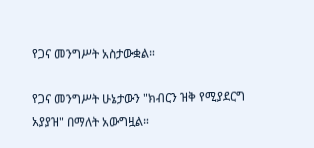የጋና መንግሥት አስታውቋል።

የጋና መንግሥት ሁኔታውን "ክብርን ዝቅ የሚያደርግ አያያዝ" በማለት አውግዟል።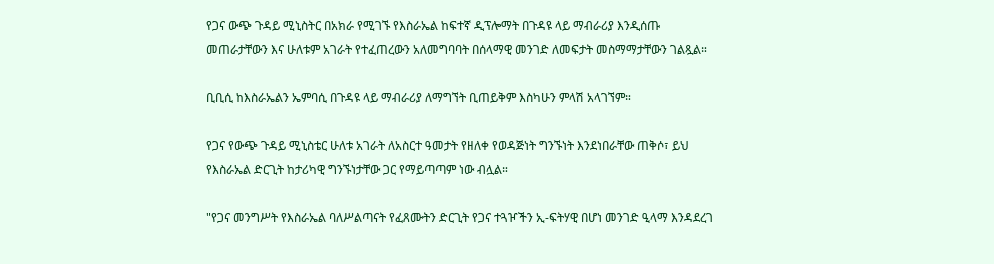የጋና ውጭ ጉዳይ ሚኒስትር በአክራ የሚገኙ የእስራኤል ከፍተኛ ዲፕሎማት በጉዳዩ ላይ ማብራሪያ እንዲሰጡ መጠራታቸውን እና ሁለቱም አገራት የተፈጠረውን አለመግባባት በሰላማዊ መንገድ ለመፍታት መስማማታቸውን ገልጿል።

ቢቢሲ ከእስራኤልን ኤምባሲ በጉዳዩ ላይ ማብራሪያ ለማግኘት ቢጠይቅም እስካሁን ምላሽ አላገኘም።

የጋና የውጭ ጉዳይ ሚኒስቴር ሁለቱ አገራት ለአስርተ ዓመታት የዘለቀ የወዳጅነት ግንኙነት እንደነበራቸው ጠቅሶ፣ ይህ የእስራኤል ድርጊት ከታሪካዊ ግንኙነታቸው ጋር የማይጣጣም ነው ብሏል።

"የጋና መንግሥት የእስራኤል ባለሥልጣናት የፈጸሙትን ድርጊት የጋና ተጓዦችን ኢ-ፍትሃዊ በሆነ መንገድ ዒላማ እንዳደረገ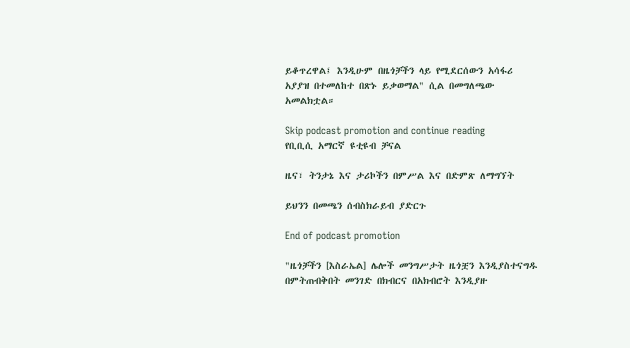ይቆጥረዋል፤ እንዲሁም በዜጎቻችን ላይ የሚደርሰውን አሳፋሪ አያያዝ በተመለከተ በጽኑ ይቃወማል" ሲል በመግለጫው አመልክቷል።

Skip podcast promotion and continue reading
የቢቢሲ አማርኛ ዩቲዩብ ቻናል

ዜና፣ ትንታኔ እና ታሪኮችን በምሥል እና በድምጽ ለማግኘት

ይህንን በመጫን ሰብስክራይብ ያድርጉ

End of podcast promotion

"ዜጎቻችን [እስራኤል] ሌሎች መንግሥታት ዜጎቿን እንዲያስተናግዱ በምትጠብቅበት መንገድ በክብርና በአክብሮት እንዲያዙ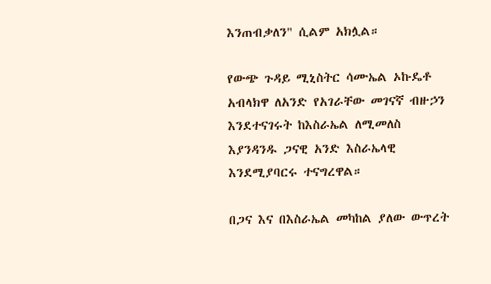እንጠብቃለን" ሲልም አክሏል።

የውጭ ጉዳይ ሚኒስትር ሳሙኤል ኦኩዴቶ አብላክዋ ለአንድ የአገራቸው መገናኛ ብዙኃን እንደተናገሩት ከእስራኤል ለሚመለስ እያንዳንዱ ጋናዊ አንድ እስራኤላዊ እንደሚያባርሩ ተናግረዋል።

በጋና እና በእስራኤል መካከል ያለው ውጥረት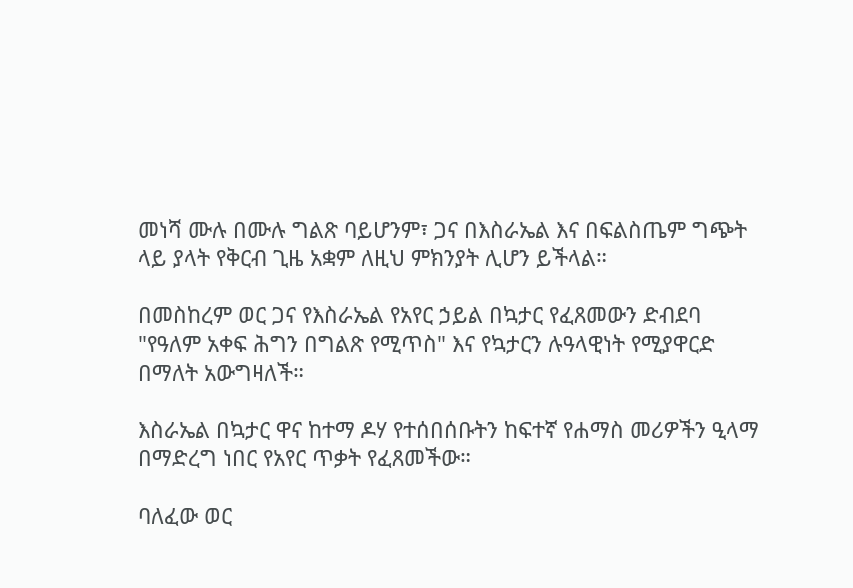መነሻ ሙሉ በሙሉ ግልጽ ባይሆንም፣ ጋና በእስራኤል እና በፍልስጤም ግጭት ላይ ያላት የቅርብ ጊዜ አቋም ለዚህ ምክንያት ሊሆን ይችላል።

በመስከረም ወር ጋና የእስራኤል የአየር ኃይል በኳታር የፈጸመውን ድብደባ "የዓለም አቀፍ ሕግን በግልጽ የሚጥስ" እና የኳታርን ሉዓላዊነት የሚያዋርድ በማለት አውግዛለች።

እስራኤል በኳታር ዋና ከተማ ዶሃ የተሰበሰቡትን ከፍተኛ የሐማስ መሪዎችን ዒላማ በማድረግ ነበር የአየር ጥቃት የፈጸመችው።

ባለፈው ወር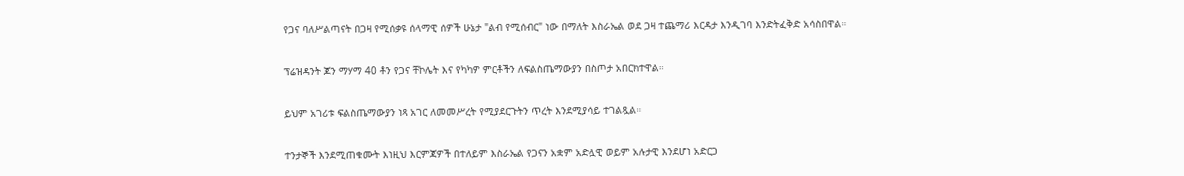የጋና ባለሥልጣናት በጋዛ የሚሰቃዩ ሰላማዊ ሰዎች ሁኔታ "ልብ የሚሰብር" ነው በማለት እስራኤል ወደ ጋዛ ተጨማሪ እርዳታ እንዲገባ እንድትፈቅድ አሳስበዋል።

ፕሬዝዳንት ጆን ማሃማ 40 ቶን የጋና ቸኮሌት እና የካካዎ ምርቶችን ለፍልስጤማውያን በስጦታ አበርክተዋል።

ይህም አገሪቱ ፍልስጤማውያን ነጻ አገር ለመመሥረት የሚያደርጉትን ጥረት እንደሚያሳይ ተገልጿል።

ተንታኞች እንደሚጠቁሙት እነዚህ እርምጃዎች በተለይም እስራኤል የጋናን አቋም አድሏዊ ወይም አሉታዊ እንደሆነ አድርጋ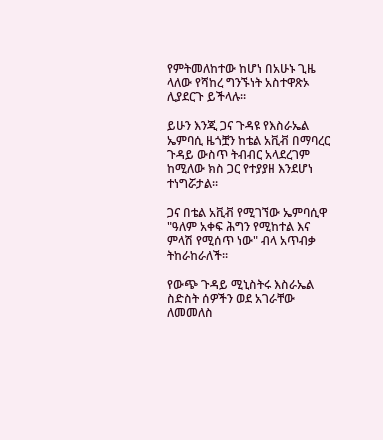የምትመለከተው ከሆነ በአሁኑ ጊዜ ላለው የሻከረ ግንኙነት አስተዋጽኦ ሊያደርጉ ይችላሉ።

ይሁን እንጂ ጋና ጉዳዩ የእስራኤል ኤምባሲ ዜጎቿን ከቴል አቪቭ በማባረር ጉዳይ ውስጥ ትብብር አላደረገም ከሚለው ክስ ጋር የተያያዘ እንደሆነ ተነግሯታል።

ጋና በቴል አቪቭ የሚገኘው ኤምባሲዋ "ዓለም አቀፍ ሕግን የሚከተል እና ምላሽ የሚሰጥ ነው" ብላ አጥብቃ ትከራከራለች።

የውጭ ጉዳይ ሚኒስትሩ እስራኤል ስድስት ሰዎችን ወደ አገራቸው ለመመለስ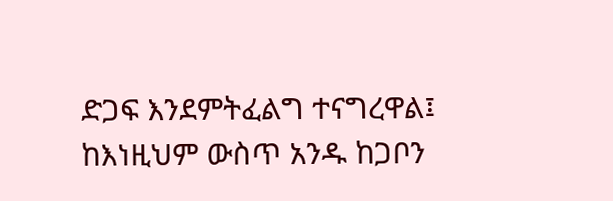ድጋፍ እንደምትፈልግ ተናግረዋል፤ ከእነዚህም ውስጥ አንዱ ከጋቦን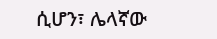ሲሆን፣ ሌላኛው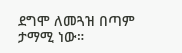ደግሞ ለመጓዝ በጣም ታማሚ ነው።